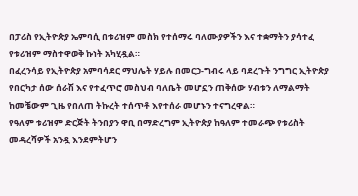በፓሪስ የኢትዮጵያ ኤምባሲ በቱሪዝም መስክ የተሰማሩ ባለሙያዎችን እና ተቋማትን ያሳተፈ የቱሪዝም ማስተዋወቅ ኩነት አካሂዷል።
በፈረንሳይ የኢትዮጵያ አምባሳደር ማህሌት ሃይሉ በመርኃ-ግብሩ ላይ ባደረጉት ንግግር ኢትዮጵያ የበርካታ ሰው ሰራሽ እና የተፈጥሮ መስህብ ባለቤት መሆኗን ጠቅሰው ሃብቱን ለማልማት ከመቼውም ጊዜ የበለጠ ትኩረት ተሰጥቶ እየተሰራ መሆኑን ተናግረዋል።
የዓለም ቱሪዝም ድርጅት ትንበያን ዋቢ በማድረግም ኢትዮጵያ ከዓለም ተመራጭ የቱሪስት መዳረሻዎች አንዷ እንደምትሆን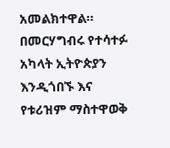አመልክተዋል።
በመርሃግብሩ የተሳተፉ አካላት ኢትዮጵያን እንዲጎበኙ እና የቱሪዝም ማስተዋወቅ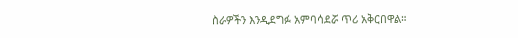ስራዎችን እንዲደግፉ አምባሳደሯ ጥሪ አቅርበዋል።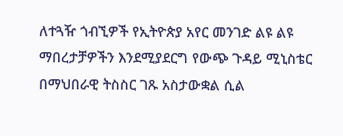ለተጓዥ ጎብኚዎች የኢትዮጵያ አየር መንገድ ልዩ ልዩ ማበረታቻዎችን እንደሚያደርግ የውጭ ጉዳይ ሚኒስቴር በማህበራዊ ትስስር ገጹ አስታውቋል ሲል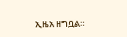ኢዜአ ዘግቧል።